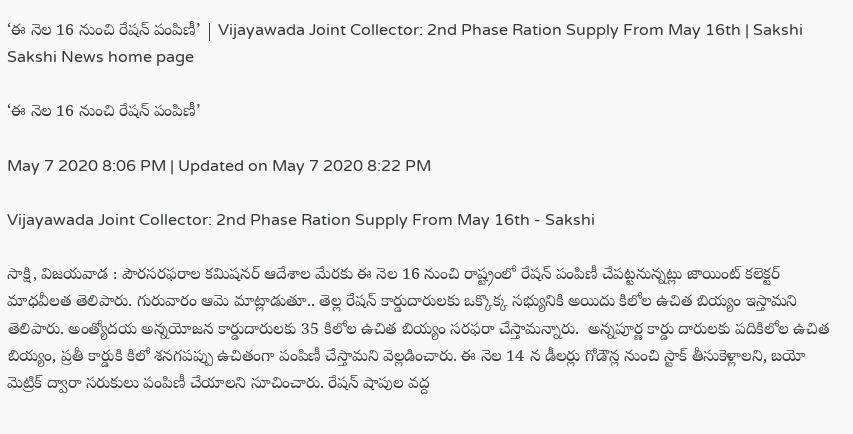‘ఈ నెల 16 నుంచి రేషన్ పంపిణీ’ | Vijayawada Joint Collector: 2nd Phase Ration Supply From May 16th | Sakshi
Sakshi News home page

‘ఈ నెల 16 నుంచి రేషన్ పంపిణీ’

May 7 2020 8:06 PM | Updated on May 7 2020 8:22 PM

Vijayawada Joint Collector: 2nd Phase Ration Supply From May 16th - Sakshi

సాక్షి, విజయవాడ : పౌరసరఫరాల కమిషనర్ ఆదేశాల మేరకు ఈ నెల 16 నుంచి రాష్ట్రంలో రేషన్ పంపిణీ చేపట్టనున్నట్లు జాయింట్ కలెక్టర్ మాధవీలత తెలిపారు. గురువారం ఆమె మాట్లాడుతూ.. తెల్ల రేషన్ కార్డుదారులకు ఒక్కొక్క సభ్యునికి అయిదు కిలోల ఉచిత బియ్యం ఇస్తామని తెలిపారు. అంత్యోదయ అన్నయోజన కార్డుదారులకు 35 కిలోల ఉచిత బియ్యం సరఫరా చేస్తామన్నారు.  అన్నపూర్ణ కార్డు దారులకు పదికిలోల ఉచిత బియ్యం, ప్రతీ కార్డుకి కిలో శనగపప్పు ఉచితంగా పంపిణీ చేస్తామని వెల్లడించారు. ఈ నెల 14 న డీలర్లు గోడౌన్ల నుంచి స్టాక్ తీసుకెళ్లాలని, బయో మెట్రిక్ ద్వారా సరుకులు పంపిణీ చేయాలని సూచించారు. రేషన్ షాపుల వద్ద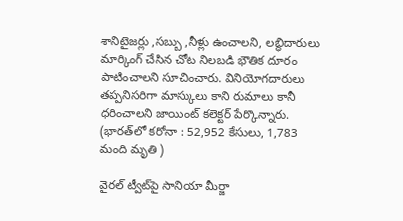శానిటైజర్లు ,సబ్బు ,నీళ్లు ఉంచాలని, లబ్ధిదారులు మార్కింగ్ చేసిన చోట నిలబడి భౌతిక దూరం పాటించాలని సూచించారు. వినియోగదారులు తప్పనిసరిగా మాస్కులు కాని రుమాలు కానీ ధరించాలని జాయింట్‌ కలెక్టర్‌ పేర్కొన్నారు. (భారత్‌లో కరోనా : 52,952 కేసులు, 1,783 మంది మృతి )

వైరల్‌ ట్వీట్‌పై సానియా మీర్జా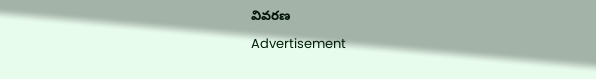వివరణ

Advertisement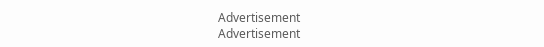Advertisement
Advertisement